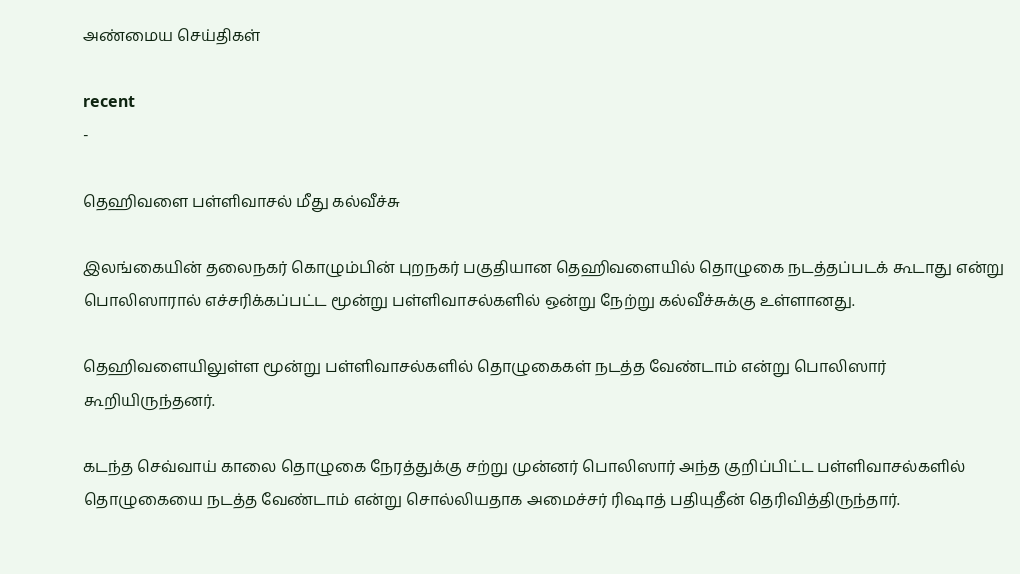அண்மைய செய்திகள்

recent
-

தெஹிவளை பள்ளிவாசல் மீது கல்வீச்சு

இலங்கையின் தலைநகர் கொழும்பின் புறநகர் பகுதியான தெஹிவளையில் தொழுகை நடத்தப்படக் கூடாது என்று பொலிஸாரால் எச்சரிக்கப்பட்ட மூன்று பள்ளிவாசல்களில் ஒன்று நேற்று கல்வீச்சுக்கு உள்ளானது.

தெஹிவளையிலுள்ள மூன்று பள்ளிவாசல்களில் தொழுகைகள் நடத்த வேண்டாம் என்று பொலிஸார் கூறியிருந்தனர்.

கடந்த செவ்வாய் காலை தொழுகை நேரத்துக்கு சற்று முன்னர் பொலிஸார் அந்த குறிப்பிட்ட பள்ளிவாசல்களில் தொழுகையை நடத்த வேண்டாம் என்று சொல்லியதாக அமைச்சர் ரிஷாத் பதியுதீன் தெரிவித்திருந்தார்.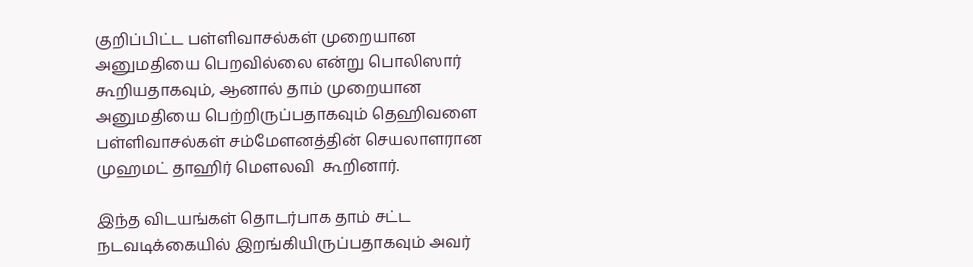குறிப்பிட்ட பள்ளிவாசல்கள் முறையான அனுமதியை பெறவில்லை என்று பொலிஸார் கூறியதாகவும், ஆனால் தாம் முறையான அனுமதியை பெற்றிருப்பதாகவும் தெஹிவளை பள்ளிவாசல்கள் சம்மேளனத்தின் செயலாளரான முஹமட் தாஹிர் மௌலவி  கூறினார்.

இந்த விடயங்கள் தொடர்பாக தாம் சட்ட நடவடிக்கையில் இறங்கியிருப்பதாகவும் அவர்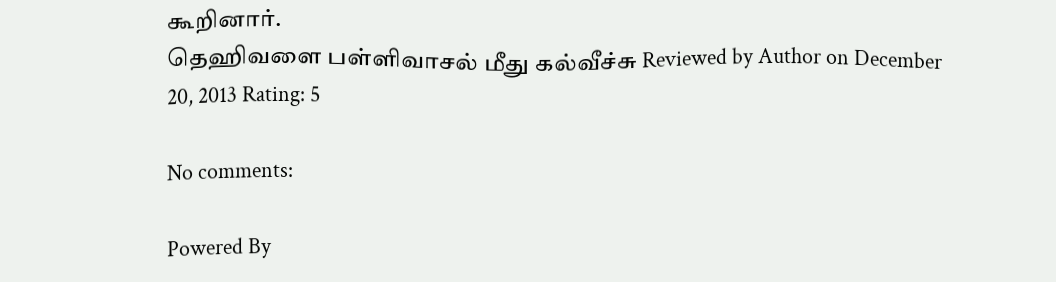கூறினார்.
தெஹிவளை பள்ளிவாசல் மீது கல்வீச்சு Reviewed by Author on December 20, 2013 Rating: 5

No comments:

Powered By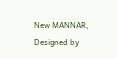New MANNAR, Designed by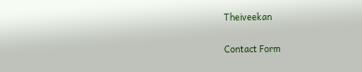Theiveekan

Contact Form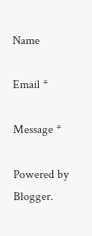Name

Email *

Message *

Powered by Blogger.